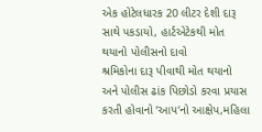એક હોટેલધારક 20 લીટર દેશી દારૂ સાથે પકડાયો, હાર્ટએટેકથી મોત થયાનો પોલીસનો દાવો
શ્રમિકોના દારૂ પીવાથી મોત થયાનો અને પોલીસ ઢાંક પિછોડો કરવા પ્રયાસ કરતી હોવાનો ’આપ’નો આક્ષેપ,મહિલા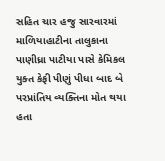સહિત ચાર હજુ સારવારમાં
માળિયાહાટીના તાલુકાના પાણીધ્રા પાટીયા પાસે કેમિકલ યુક્ત કેફી પીણું પીધા બાદ બે પરપ્રાંતિય વ્યક્તિના મોત થયા હતા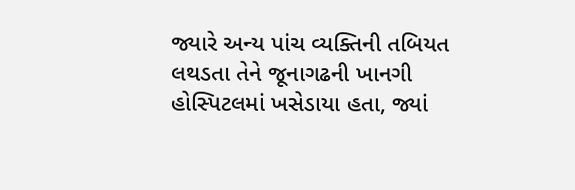જ્યારે અન્ય પાંચ વ્યક્તિની તબિયત લથડતા તેને જૂનાગઢની ખાનગી હોસ્પિટલમાં ખસેડાયા હતા, જ્યાં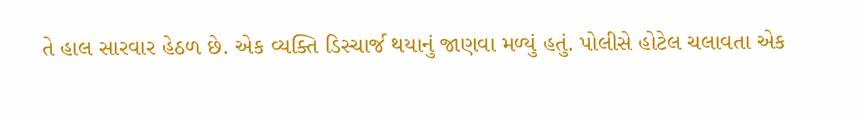તે હાલ સારવાર હેઠળ છે. એક વ્યક્તિ ડિસ્ચાર્જ થયાનું જાણવા મળ્યું હતું. પોલીસે હોટેલ ચલાવતા એક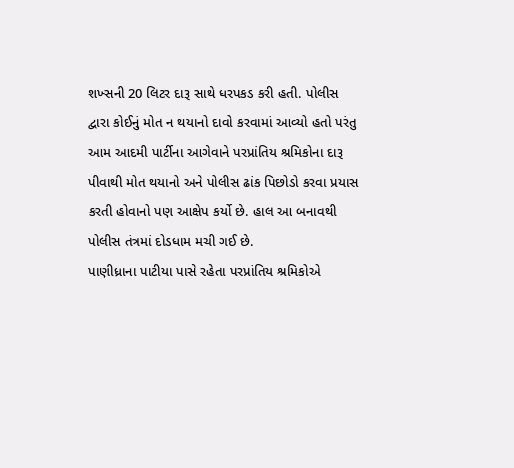શખ્સની 20 લિટર દારૂ સાથે ધરપકડ કરી હતી. પોલીસ દ્વારા કોઈનું મોત ન થયાનો દાવો કરવામાં આવ્યો હતો પરંતુ આમ આદમી પાર્ટીના આગેવાને પરપ્રાંતિય શ્રમિકોના દારૂ પીવાથી મોત થયાનો અને પોલીસ ઢાંક પિછોડો કરવા પ્રયાસ કરતી હોવાનો પણ આક્ષેપ કર્યો છે. હાલ આ બનાવથી પોલીસ તંત્રમાં દોડધામ મચી ગઈ છે.
પાણીધ્રાના પાટીયા પાસે રહેતા પરપ્રાંતિય શ્રમિકોએ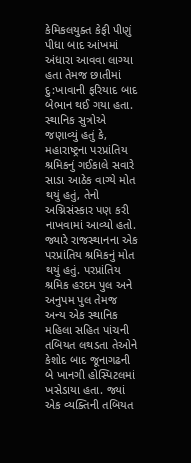કેમિકલયુક્ત કેફી પીણું પીધા બાદ આંખમાં અંધારા આવવા લાગ્યા હતા તેમજ છાતીમાં દુ:ખાવાની ફરિયાદ બાદ બેભાન થઈ ગયા હતા. સ્થાનિક સુત્રોએ જણાવ્યું હતું કે, મહારાષ્ટ્રના પરપ્રાંતિય શ્રમિકનું ગઈકાલે સવારે સાડા આઠેક વાગ્યે મોત થયું હતું, તેનો અગ્નિસંસ્કાર પણ કરી નાખવામાં આવ્યો હતો. જ્યારે રાજસ્થાનના એક પરપ્રાંતિય શ્રમિકનું મોત થયું હતું. પરપ્રાંતિય શ્રમિક હરદમ પુલ અને અનુપમ પુલ તેમજ અન્ય એક સ્થાનિક મહિલા સહિત પાંચની તબિયત લથડતા તેઓને કેશોદ બાદ જૂનાગઢની બે ખાનગી હોસ્પિટલમાં ખસેડાયા હતા. જ્યાં એક વ્યક્તિની તબિયત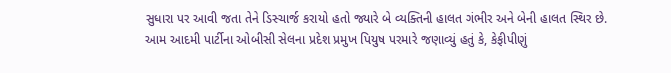સુધારા પર આવી જતા તેને ડિસ્ચાર્જ કરાયો હતો જ્યારે બે વ્યક્તિની હાલત ગંભીર અને બેની હાલત સ્થિર છે.
આમ આદમી પાર્ટીના ઓબીસી સેલના પ્રદેશ પ્રમુખ પિયુષ પરમારે જણાવ્યું હતું કે, કેફીપીણું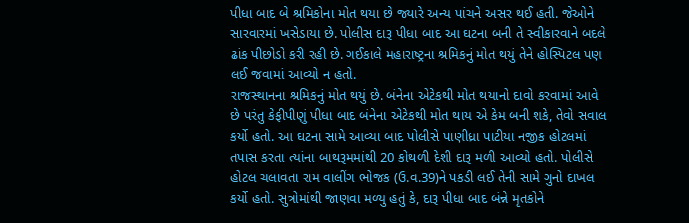પીધા બાદ બે શ્રમિકોના મોત થયા છે જ્યારે અન્ય પાંચને અસર થઈ હતી. જેઓને સારવારમાં ખસેડાયા છે. પોલીસ દારૂ પીધા બાદ આ ઘટના બની તે સ્વીકારવાને બદલે ઢાંક પીછોડો કરી રહી છે. ગઈકાલે મહારાષ્ટ્રના શ્રમિકનું મોત થયું તેને હોસ્પિટલ પણ લઈ જવામાં આવ્યો ન હતો.
રાજસ્થાનના શ્રમિકનું મોત થયું છે. બંનેના એટેકથી મોત થયાનો દાવો કરવામાં આવે છે પરંતુ કેફીપીણું પીધા બાદ બંનેના એટેકથી મોત થાય એ કેમ બની શકે, તેવો સવાલ કર્યો હતો. આ ઘટના સામે આવ્યા બાદ પોલીસે પાણીધ્રા પાટીયા નજીક હોટલમાં તપાસ કરતા ત્યાંના બાથરૂમમાંથી 20 કોથળી દેશી દારૂ મળી આવ્યો હતો. પોલીસે હોટલ ચલાવતા રામ વાલીંગ ભોજક (ઉ.વ.39)ને પકડી લઈ તેની સામે ગુનો દાખલ કર્યો હતો. સુત્રોમાંથી જાણવા મળ્યુ હતું કે, દારૂ પીધા બાદ બંન્ને મૃતકોને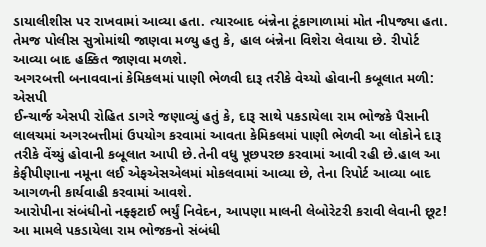ડાયાલીશીસ પર રાખવામાં આવ્યા હતા. ત્યારબાદ બંન્નેના ટૂંકાગાળામાં મોત નીપજ્યા હતા. તેમજ પોલીસ સુત્રોમાંથી જાણવા મળ્યુ હતુ કે, હાલ બંન્નેના વિશેરા લેવાયા છે. રીપોર્ટ આવ્યા બાદ હક્કિત જાણવા મળશે.
અગરબત્તી બનાવવાનાં કેમિકલમાં પાણી ભેળવી દારૂ તરીકે વેચ્યો હોવાની કબૂલાત મળી: એસપી
ઈન્ચાર્જ એસપી રોહિત ડાગરે જણાવ્યું હતું કે, દારૂ સાથે પકડાયેલા રામ ભોજકે પૈસાની લાલચમાં અગરબત્તીમાં ઉપયોગ કરવામાં આવતા કેમિકલમાં પાણી ભેળવી આ લોકોને દારૂ તરીકે વેંચ્યું હોવાની કબૂલાત આપી છે.તેની વધુ પૂછપરછ કરવામાં આવી રહી છે.હાલ આ કેફીપીણાના નમૂના લઈ એફએસએલમાં મોકલવામાં આવ્યા છે, તેના રિપોર્ટ આવ્યા બાદ આગળની કાર્યવાહી કરવામાં આવશે.
આરોપીના સંબંધીનો નફ્ફટાઈ ભર્યું નિવેદન, આપણા માલની લેબોરેટરી કરાવી લેવાની છૂટ!
આ મામલે પકડાયેલા રામ ભોજકનો સંબંધી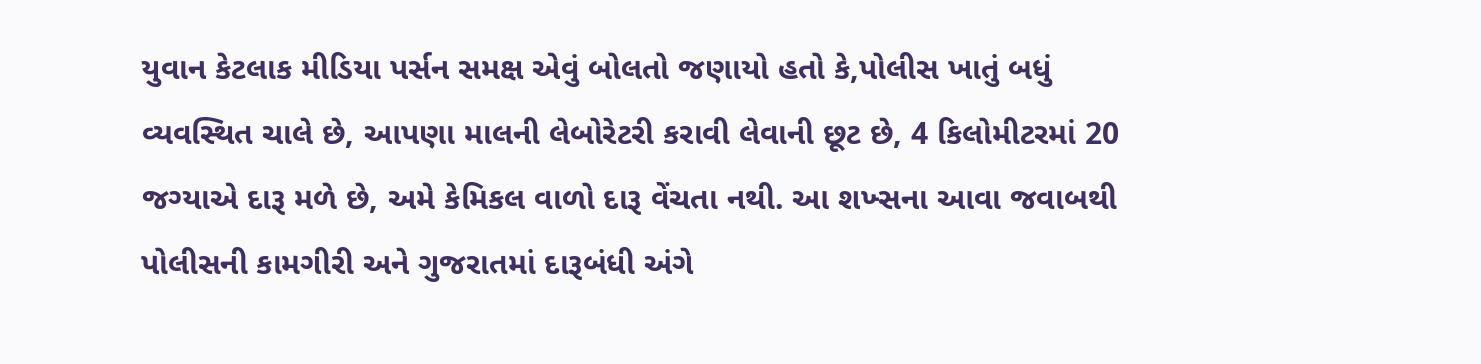યુવાન કેટલાક મીડિયા પર્સન સમક્ષ એવું બોલતો જણાયો હતો કે,પોલીસ ખાતું બધું વ્યવસ્થિત ચાલે છે, આપણા માલની લેબોરેટરી કરાવી લેવાની છૂટ છે, 4 કિલોમીટરમાં 20 જગ્યાએ દારૂ મળે છે, અમે કેમિકલ વાળો દારૂ વેંચતા નથી. આ શખ્સના આવા જવાબથી પોલીસની કામગીરી અને ગુજરાતમાં દારૂબંધી અંગે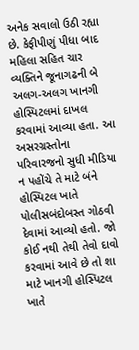અનેક સવાલો ઉઠી રહ્યા છે. કેફીપીણું પીધા બાદ મહિલા સહિત ચાર વ્યક્તિને જૂનાગઢની બે અલગ-અલગ ખાનગી હોસ્પિટલમાં દાખલ કરવામાં આવ્યા હતા. આ અસરગ્રસ્તોના પરિવારજનો સુધી મીડિયા ન પહોંચે તે માટે બંને હોસ્પિટલ ખાતે પોલીસબંદોબસ્ત ગોઠવી દેવામાં આવ્યો હતો. જો કોઈ નથી તેથી તેવો દાવો કરવામાં આવે છે તો શા માટે ખાનગી હોસ્પિટલ ખાતે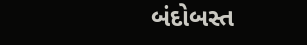બંદોબસ્ત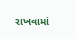રાખવામાં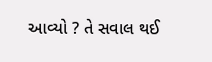આવ્યો ? તે સવાલ થઈ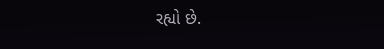રહ્યો છે.